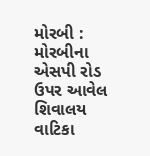મોરબી : મોરબીના એસપી રોડ ઉપર આવેલ શિવાલય વાટિકા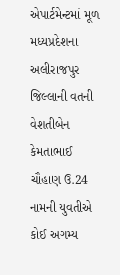એપાર્ટમેન્ટમાં મૂળ મધ્યપ્રદેશના અલીરાજપુર જિલ્લાની વતની વેશતીબેન કેમતાભાઈ ચૌહાણ ઉ.24 નામની યુવતીએ કોઈ અગમ્ય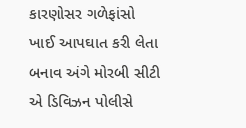કારણોસર ગળેફાંસો ખાઈ આપઘાત કરી લેતા બનાવ અંગે મોરબી સીટી એ ડિવિઝન પોલીસે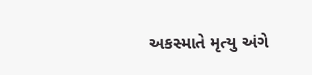અકસ્માતે મૃત્યુ અંગે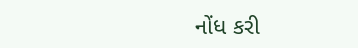નોંધ કરી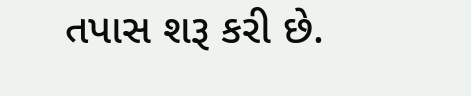તપાસ શરૂ કરી છે.